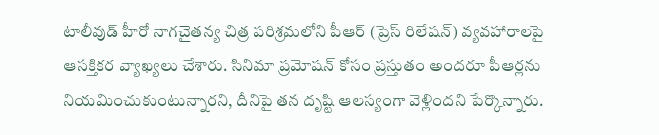టాలీవుడ్ హీరో నాగచైతన్య చిత్ర పరిశ్రమలోని పీఆర్ (ప్రెస్ రిలేషన్) వ్యవహారాలపై ఆసక్తికర వ్యాఖ్యలు చేశారు. సినిమా ప్రమోషన్ కోసం ప్రస్తుతం అందరూ పీఆర్లను నియమించుకుంటున్నారని, దీనిపై తన దృష్టి ఆలస్యంగా వెళ్లిందని పేర్కొన్నారు.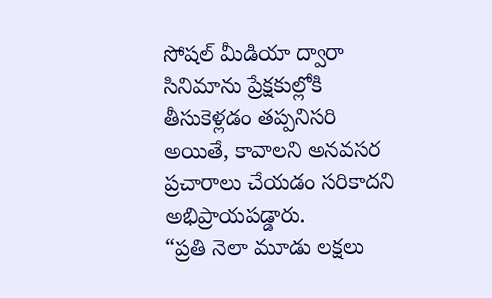సోషల్ మీడియా ద్వారా సినిమాను ప్రేక్షకుల్లోకి తీసుకెళ్లడం తప్పనిసరి అయితే, కావాలని అనవసర ప్రచారాలు చేయడం సరికాదని అభిప్రాయపడ్డారు.
“ప్రతి నెలా మూడు లక్షలు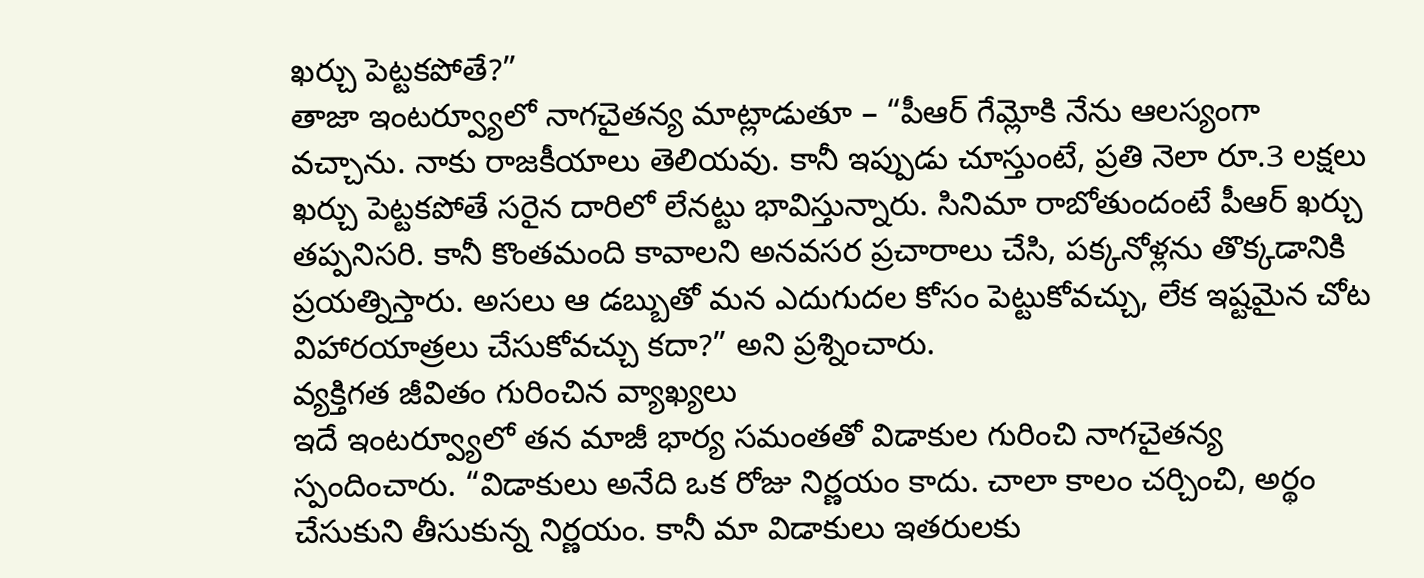ఖర్చు పెట్టకపోతే?”
తాజా ఇంటర్వ్యూలో నాగచైతన్య మాట్లాడుతూ – “పీఆర్ గేమ్లోకి నేను ఆలస్యంగా వచ్చాను. నాకు రాజకీయాలు తెలియవు. కానీ ఇప్పుడు చూస్తుంటే, ప్రతి నెలా రూ.3 లక్షలు ఖర్చు పెట్టకపోతే సరైన దారిలో లేనట్టు భావిస్తున్నారు. సినిమా రాబోతుందంటే పీఆర్ ఖర్చు తప్పనిసరి. కానీ కొంతమంది కావాలని అనవసర ప్రచారాలు చేసి, పక్కనోళ్లను తొక్కడానికి ప్రయత్నిస్తారు. అసలు ఆ డబ్బుతో మన ఎదుగుదల కోసం పెట్టుకోవచ్చు, లేక ఇష్టమైన చోట విహారయాత్రలు చేసుకోవచ్చు కదా?” అని ప్రశ్నించారు.
వ్యక్తిగత జీవితం గురించిన వ్యాఖ్యలు
ఇదే ఇంటర్వ్యూలో తన మాజీ భార్య సమంతతో విడాకుల గురించి నాగచైతన్య స్పందించారు. “విడాకులు అనేది ఒక రోజు నిర్ణయం కాదు. చాలా కాలం చర్చించి, అర్థం చేసుకుని తీసుకున్న నిర్ణయం. కానీ మా విడాకులు ఇతరులకు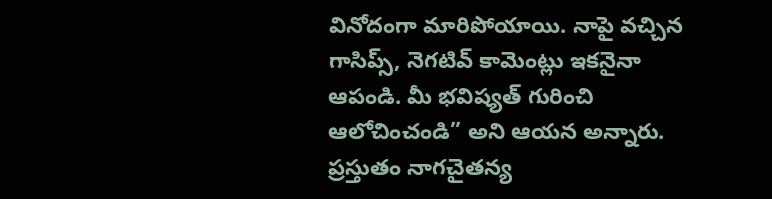వినోదంగా మారిపోయాయి. నాపై వచ్చిన గాసిప్స్, నెగటివ్ కామెంట్లు ఇకనైనా ఆపండి. మీ భవిష్యత్ గురించి ఆలోచించండి” అని ఆయన అన్నారు. ప్రస్తుతం నాగచైతన్య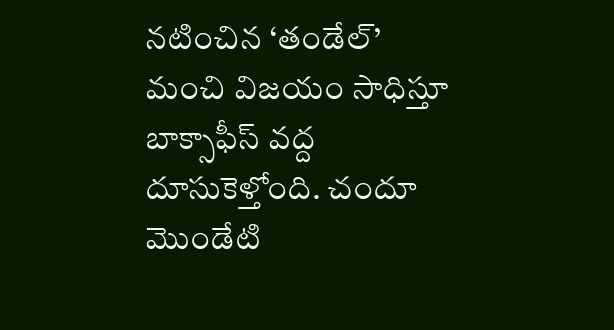నటించిన ‘తండేల్’ మంచి విజయం సాధిస్తూ బాక్సాఫీస్ వద్ద దూసుకెళ్తోంది. చందూ మొండేటి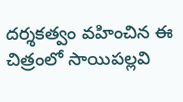దర్శకత్వం వహించిన ఈ చిత్రంలో సాయిపల్లవి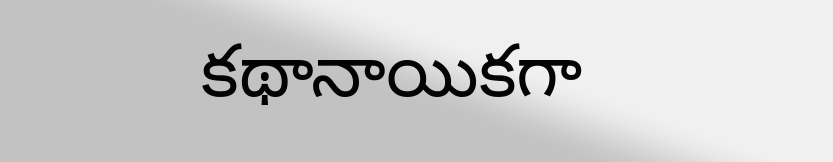కథానాయికగా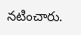నటించారు.